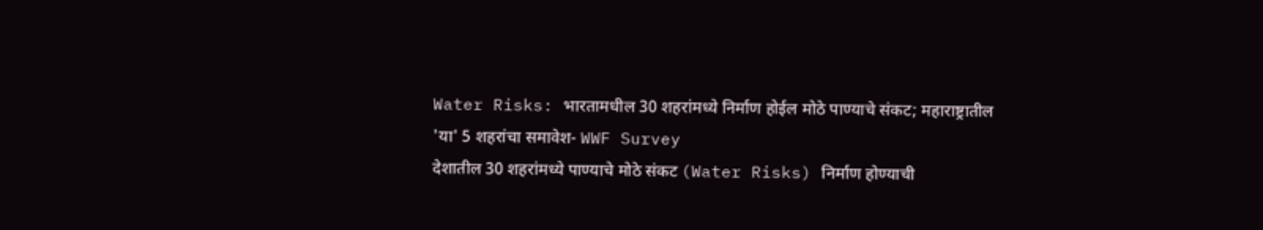Water Risks: भारतामधील 30 शहरांमध्ये निर्माण होईल मोठे पाण्याचे संकट; महाराष्ट्रातील 'या' 5 शहरांचा समावेश- WWF Survey
देशातील 30 शहरांमध्ये पाण्याचे मोठे संकट (Water Risks) निर्माण होण्याची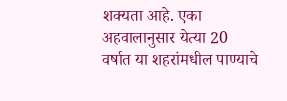शक्यता आहे. एका अहवालानुसार येत्या 20 वर्षात या शहरांमधील पाण्याचे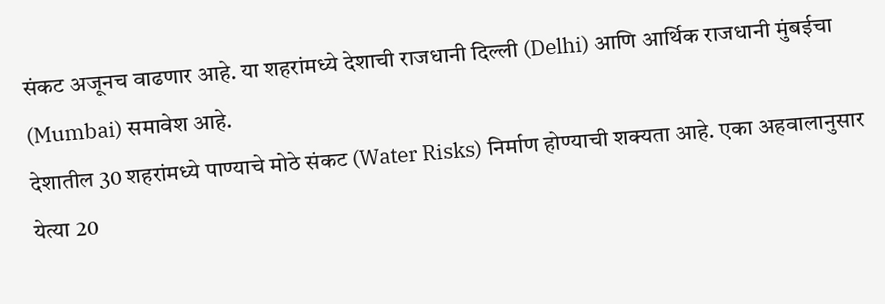संकट अजूनच वाढणार आहे. या शहरांमध्ये देशाची राजधानी दिल्ली (Delhi) आणि आर्थिक राजधानी मुंबईचा (Mumbai) समावेश आहे.
देशातील 30 शहरांमध्ये पाण्याचे मोठे संकट (Water Risks) निर्माण होण्याची शक्यता आहे. एका अहवालानुसार येत्या 20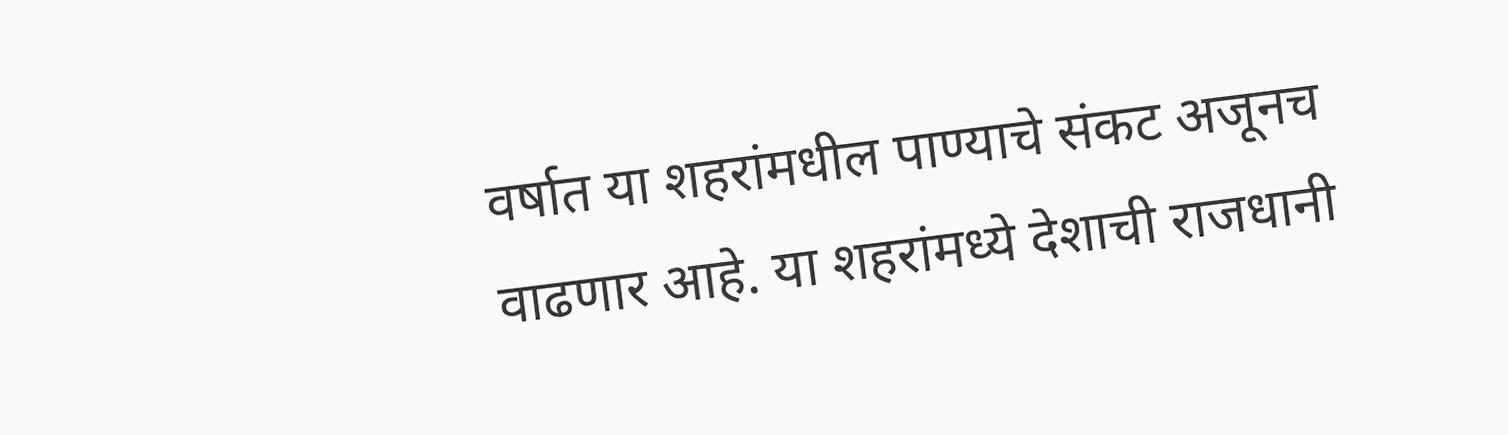वर्षात या शहरांमधील पाण्याचे संकट अजूनच वाढणार आहे. या शहरांमध्ये देशाची राजधानी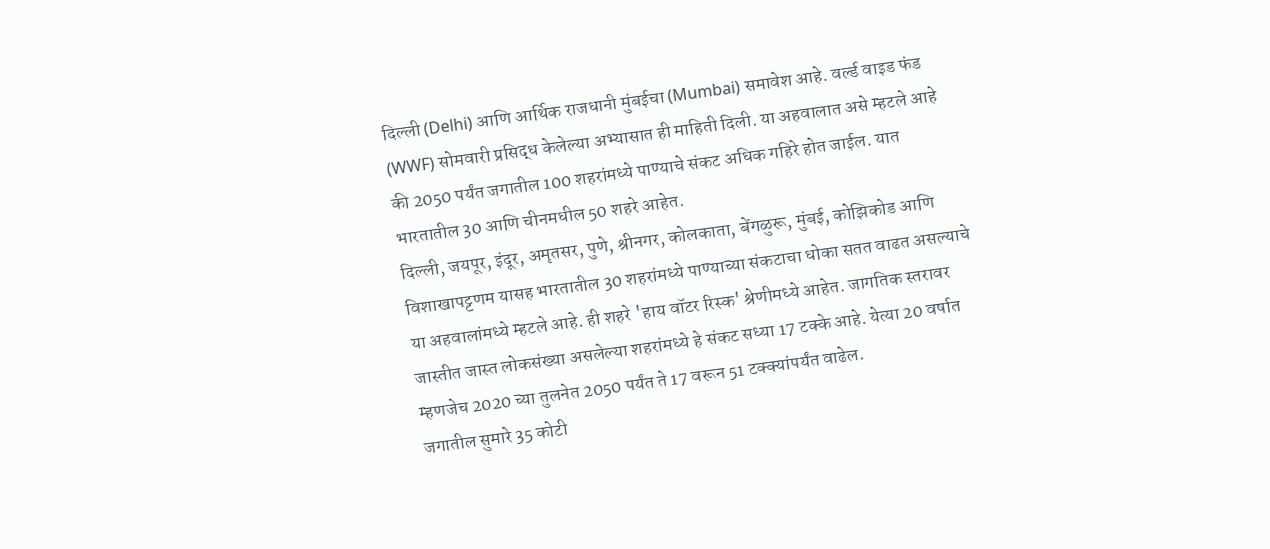दिल्ली (Delhi) आणि आर्थिक राजधानी मुंबईचा (Mumbai) समावेश आहे. वर्ल्ड वाइड फंड (WWF) सोमवारी प्रसिद्ध केलेल्या अभ्यासात ही माहिती दिली. या अहवालात असे म्हटले आहे की 2050 पर्यंत जगातील 100 शहरांमध्ये पाण्याचे संकट अधिक गहिरे होत जाईल. यात भारतातील 30 आणि चीनमधील 50 शहरे आहेत.
दिल्ली, जयपूर, इंदूर, अमृतसर, पुणे, श्रीनगर, कोलकाता, बेंगळुरू, मुंबई, कोझिकोड आणि विशाखापट्टणम यासह भारतातील 30 शहरांमध्ये पाण्याच्या संकटाचा धोका सतत वाढत असल्याचे या अहवालांमध्ये म्हटले आहे. ही शहरे 'हाय वॉटर रिस्क' श्रेणीमध्ये आहेत. जागतिक स्तरावर जास्तीत जास्त लोकसंख्या असलेल्या शहरांमध्ये हे संकट सध्या 17 टक्के आहे. येत्या 20 वर्षात म्हणजेच 2020 च्या तुलनेत 2050 पर्यंत ते 17 वरून 51 टक्क्यांपर्यंत वाढेल.
जगातील सुमारे 35 कोटी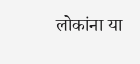लोकांना या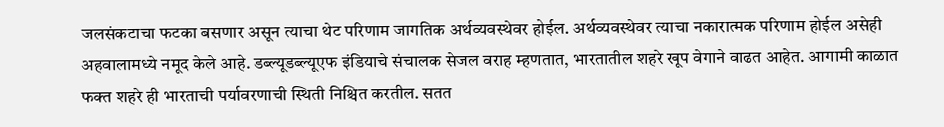जलसंकटाचा फटका बसणार असून त्याचा थेट परिणाम जागतिक अर्थव्यवस्थेवर होईल. अर्थव्यवस्थेवर त्याचा नकारात्मक परिणाम होईल असेही अहवालामध्ये नमूद केले आहे. डब्ल्यूडब्ल्यूएफ इंडियाचे संचालक सेजल वराह म्हणतात, भारतातील शहरे खूप वेगाने वाढत आहेत. आगामी काळात फक्त शहरे ही भारताची पर्यावरणाची स्थिती निश्चित करतील. सतत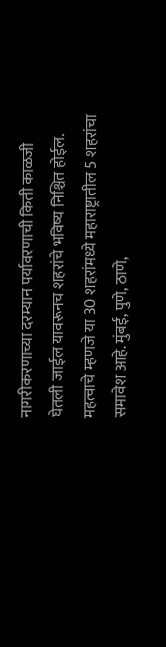नागरीकरणाच्या दरम्यान पर्यावरणाची किती काळजी घेतली जाईल यावरूनच शहरांचे भविष्य निश्चित होईल. महत्वाचे म्हणजे या 30 शहरांमध्ये महाराष्ट्रातील 5 शहरांचा समावेश आहे. मुंबई, पुणे, ठाणे,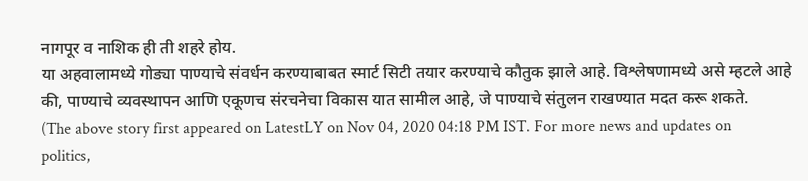नागपूर व नाशिक ही ती शहरे होय.
या अहवालामध्ये गोड्या पाण्याचे संवर्धन करण्याबाबत स्मार्ट सिटी तयार करण्याचे कौतुक झाले आहे. विश्लेषणामध्ये असे म्हटले आहे की, पाण्याचे व्यवस्थापन आणि एकूणच संरचनेचा विकास यात सामील आहे, जे पाण्याचे संतुलन राखण्यात मदत करू शकते.
(The above story first appeared on LatestLY on Nov 04, 2020 04:18 PM IST. For more news and updates on politics,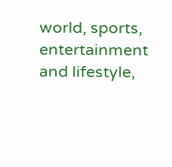world, sports, entertainment and lifestyle,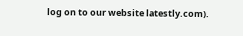log on to our website latestly.com).